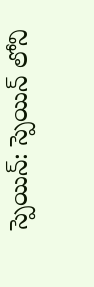స్పెయిన్: స్పెయిన్ లోని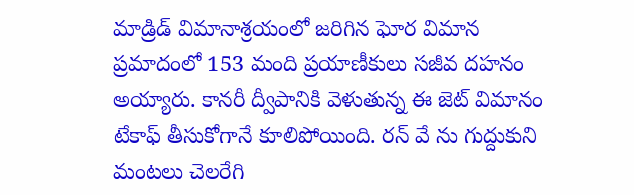మాడ్రిడ్ విమానాశ్రయంలో జరిగిన ఘోర విమాన ప్రమాదంలో 153 మంది ప్రయాణీకులు సజీవ దహనం అయ్యారు. కానరీ ద్వీపానికి వెళుతున్న ఈ జెట్ విమానం టేకాఫ్ తీసుకోగానే కూలిపోయింది. రన్ వే ను గుద్దుకుని మంటలు చెలరేగి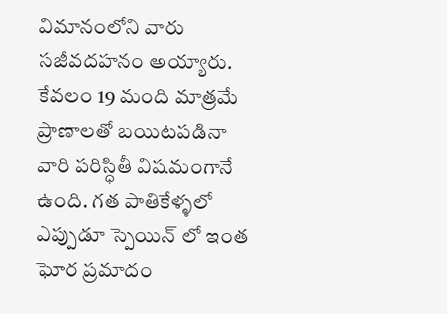విమానంలోని వారు సజీవదహనం అయ్యారు. కేవలం 19 మంది మాత్రమే ప్రాణాలతో బయిటపడినా వారి పరిస్ధితీ విషమంగానే ఉంది. గత పాతికేళ్ళలో ఎప్పుడూ స్పెయిన్ లో ఇంత ఘోర ప్రమాదం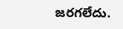జరగలేదు.